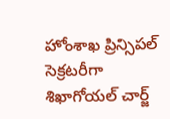హోంశాఖ ప్రిన్సిపల్ సెక్రటరీగా శిఖాగోయల్ చార్జ్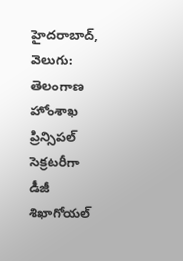హైదరాబాద్, వెలుగు: తెలంగాణ హోంశాఖ ప్రిన్సిపల్ సెక్రటరీగా డీజీ శిఖాగోయల్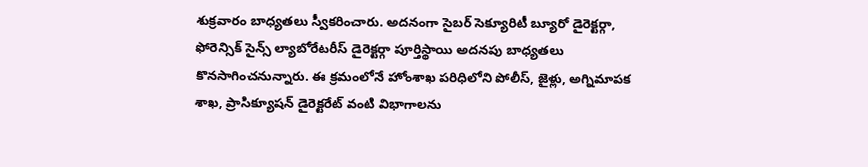శుక్రవారం బాధ్యతలు స్వీకరించారు. అదనంగా సైబర్ సెక్యూరిటీ బ్యూరో డైరెక్టర్గా, ఫోరెన్సిక్ సైన్స్ ల్యాబోరేటరీస్ డైరెక్టర్గా పూర్తిస్థాయి అదనపు బాధ్యతలు కొనసాగించనున్నారు. ఈ క్రమంలోనే హోంశాఖ పరిధిలోని పోలీస్, జైళ్లు, అగ్నిమాపక శాఖ, ప్రాసిక్యూషన్ డైరెక్టరేట్ వంటి విభాగాలను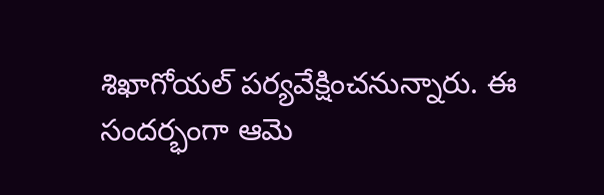శిఖాగోయల్ పర్యవేక్షించనున్నారు. ఈ సందర్భంగా ఆమె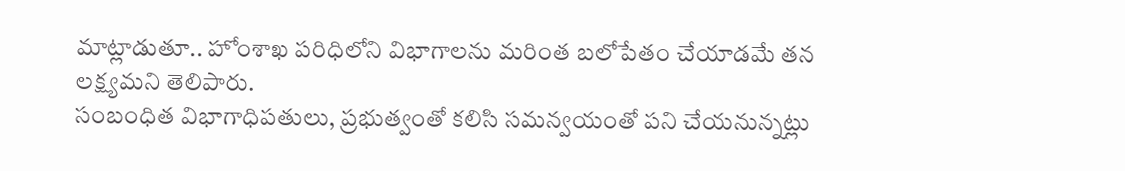మాట్లాడుతూ.. హోంశాఖ పరిధిలోని విభాగాలను మరింత బలోపేతం చేయాడమే తన లక్ష్యమని తెలిపారు.
సంబంధిత విభాగాధిపతులు, ప్రభుత్వంతో కలిసి సమన్వయంతో పని చేయనున్నట్లు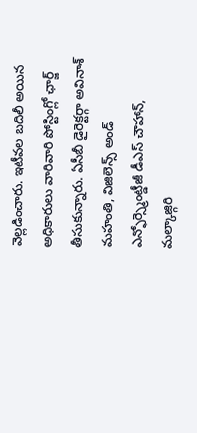వెల్లడించారు. ఇటీవల బదిలీ అయిన అధికారులు వారివారి పోస్టింగ్లో ఛార్జ్ తీసుకున్నారు. ఏసీబీ డైరెక్టర్గా అవినాశ్ మహంతి, విజిలెన్స్ అండ్ ఎన్ఫోర్స్మెంట్డీజీ డీఎస్ చౌహాన్, మల్కాజ్గిరి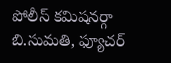పోలీస్ కమిషనర్గా బి.సుమతి, ఫ్యూచర్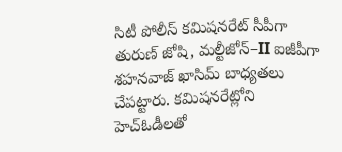సిటీ పోలీస్ కమిషనరేట్ సీపీగా తురుణ్ జోషి, మల్టీజోన్–II ఐజీపీగా శహనవాజ్ ఖాసిమ్ బాధ్యతలు చేపట్టారు. కమిషనరేట్లోని హెచ్ఓడీలతో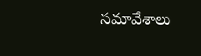సమావేశాలు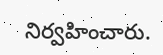నిర్వహించారు.